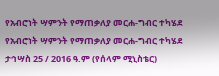የአብሮነት ሣምንት የማጠቃለያ መርሐ-ግብር ተካሄደ
የአብሮነት ሣምንት የማጠቃለያ መርሐ-ግብር ተካሄደ
ታኅሣስ 25 / 2016 ዓ.ም (የሰላም ሚኒስቴር)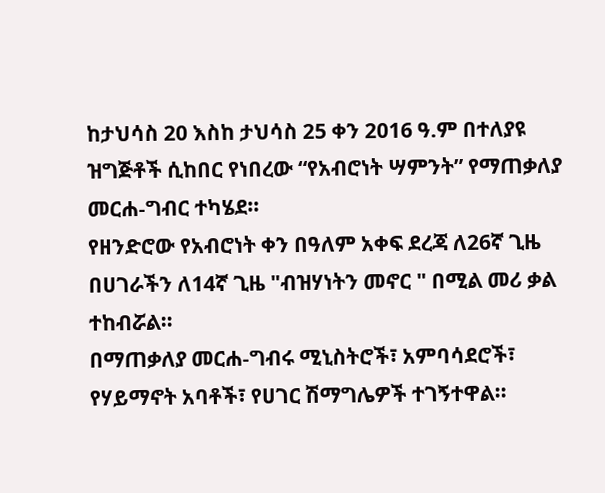ከታህሳስ 20 እስከ ታህሳስ 25 ቀን 2016 ዓ.ም በተለያዩ ዝግጅቶች ሲከበር የነበረው “የአብሮነት ሣምንት” የማጠቃለያ መርሐ-ግብር ተካሄደ።
የዘንድሮው የአብሮነት ቀን በዓለም አቀፍ ደረጃ ለ26ኛ ጊዜ በሀገራችን ለ14ኛ ጊዜ "ብዝሃነትን መኖር " በሚል መሪ ቃል ተከብሯል።
በማጠቃለያ መርሐ-ግብሩ ሚኒስትሮች፣ አምባሳደሮች፣ የሃይማኖት አባቶች፣ የሀገር ሽማግሌዎች ተገኝተዋል፡፡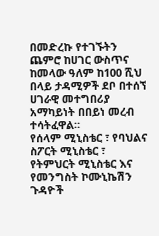በመድረኩ የተገኙትን ጨምሮ ከሀገር ውስጥና ከመላው ዓለም ከ100 ሺህ በላይ ታዳሚዎች ደቦ በተሰኘ ሀገራዊ መተግበሪያ አማካይነት በበይነ መረብ ተሳትፈዋል።
የሰላም ሚኒስቴር ፣ የባህልና ስፖርት ሚኒስቴር ፣ የትምህርት ሚኒስቴር እና የመንግስት ኮሙኒኬሽን ጉዳዮች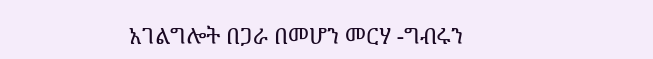አገልግሎት በጋራ በመሆን መርሃ -ግብሩን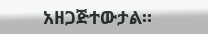አዘጋጅተውታል።